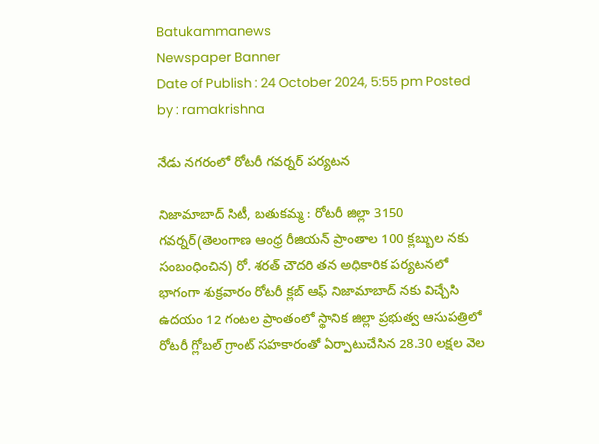Batukammanews
Newspaper Banner
Date of Publish : 24 October 2024, 5:55 pm Posted by : ramakrishna

నేడు నగరంలో రోటరీ గవర్నర్ పర్యటన

నిజామాబాద్ సిటీ, బతుకమ్మ : రోటరీ జిల్లా 3150 గవర్నర్(తెలంగాణ ఆంధ్ర రీజియన్ ప్రాంతాల 100 క్లబ్బుల నకు సంబంధించిన) రో. శరత్ చౌదరి తన అధికారిక పర్యటనలో భాగంగా శుక్రవారం రోటరీ క్లబ్ ఆఫ్ నిజామాబాద్ నకు విచ్చేసి ఉదయం 12 గంటల ప్రాంతంలో స్థానిక జిల్లా ప్రభుత్వ ఆసుపత్రిలో రోటరీ గ్లోబల్ గ్రాంట్ సహకారంతో ఏర్పాటుచేసిన 28.30 లక్షల వెల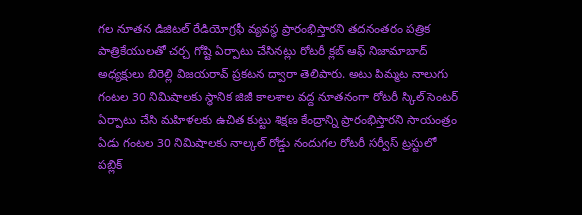గల నూతన డిజిటల్ రేడియోగ్రఫీ వ్యవస్థ ప్రారంభిస్తారని తదనంతరం పత్రిక పాత్రికేయులతో చర్చ గోష్టి ఏర్పాటు చేసినట్లు రోటరీ క్లబ్ ఆఫ్ నిజామాబాద్ అధ్యక్షులు బిరెల్లి విజయరావ్ ప్రకటన ద్వారా తెలిపారు. అటు పిమ్మట నాలుగు గంటల 30 నిమిషాలకు స్థానిక జిజీ కాలశాల వద్ద నూతనంగా రోటరీ స్కిల్ సెంటర్ ఏర్పాటు చేసి మహిళలకు ఉచిత కుట్టు శిక్షణ కేంద్రాన్ని ప్రారంభిస్తారని సాయంత్రం ఏడు గంటల 30 నిమిషాలకు నాల్కల్ రోడ్డు నందుగల రోటరీ సర్వీస్ ట్రస్టులో పబ్లిక్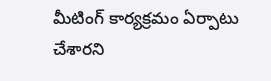మీటింగ్ కార్యక్రమం ఏర్పాటు చేశారని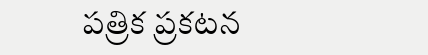పత్రిక ప్రకటన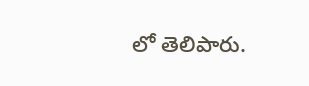లో తెలిపారు.